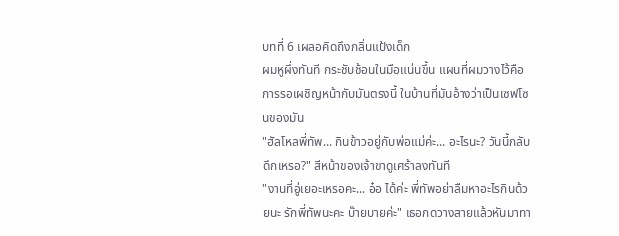บทที่ 6 เผลอคิดถึงกลิ่นแป้งเด็ก
ผมหูผึ่งทันที กระชับช้อนในมือแน่นขึ้น แผนที่ผมวางไว้คือการรอเผชิญหน้ากับมันตรงนี้ ในบ้านที่มันอ้างว่าเป็นเซฟโซนของมัน
"ฮัลโหลพี่ทัพ... กินข้าวอยู่กับพ่อแม่ค่ะ... อะไรนะ? วันนี้กลับดึกเหรอ?" สีหน้าของเจ้าขาดูเศร้าลงทันที
"งานที่อู่เยอะเหรอคะ... อ๋อ ได้ค่ะ พี่ทัพอย่าลืมหาอะไรกินด้วยนะ รักพี่ทัพนะคะ บ๊ายบายค่ะ" เธอกดวางสายแล้วหันมาทา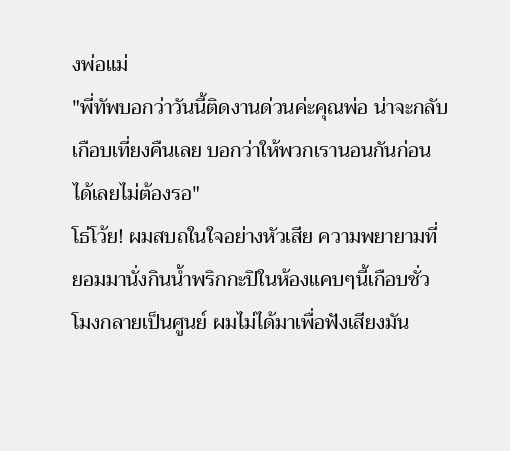งพ่อแม่
"พี่ทัพบอกว่าวันนี้ติดงานด่วนค่ะคุณพ่อ น่าจะกลับเกือบเที่ยงคืนเลย บอกว่าให้พวกเรานอนกันก่อนได้เลยไม่ต้องรอ"
โธ่โว้ย! ผมสบถในใจอย่างหัวเสีย ความพยายามที่ยอมมานั่งกินน้ำพริกกะปิในห้องแคบๆนี้เกือบชั่วโมงกลายเป็นศูนย์ ผมไม่ได้มาเพื่อฟังเสียงมัน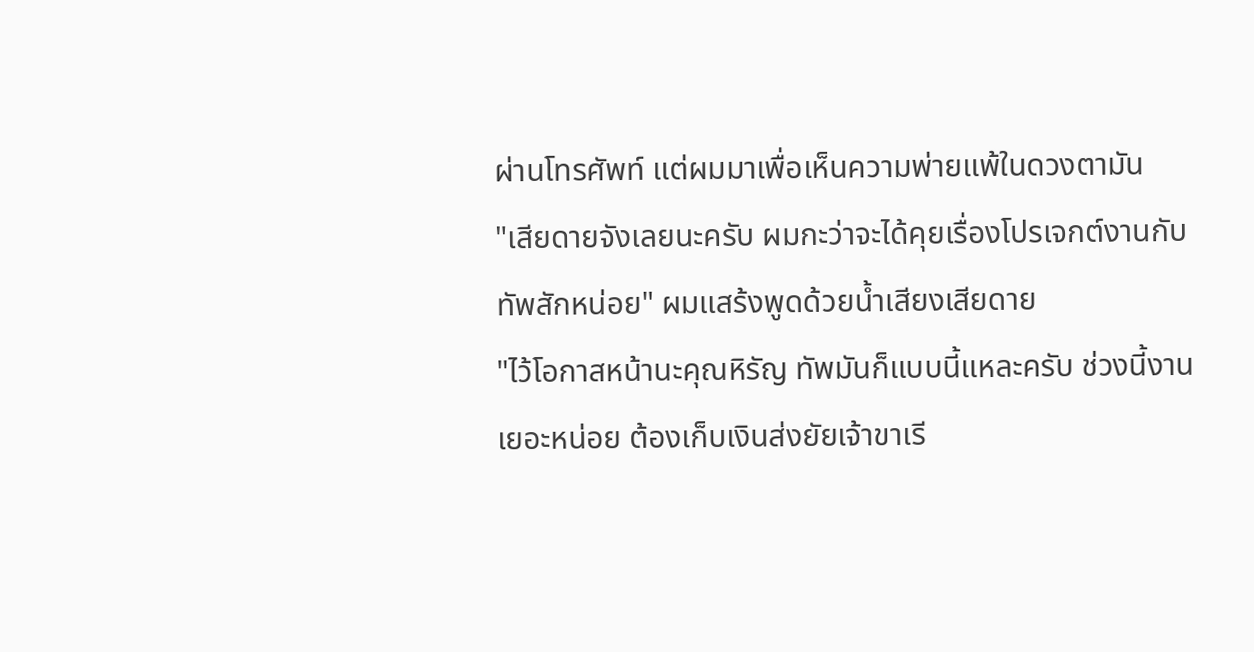ผ่านโทรศัพท์ แต่ผมมาเพื่อเห็นความพ่ายแพ้ในดวงตามัน
"เสียดายจังเลยนะครับ ผมกะว่าจะได้คุยเรื่องโปรเจกต์งานกับทัพสักหน่อย" ผมแสร้งพูดด้วยน้ำเสียงเสียดาย
"ไว้โอกาสหน้านะคุณหิรัญ ทัพมันก็แบบนี้แหละครับ ช่วงนี้งานเยอะหน่อย ต้องเก็บเงินส่งยัยเจ้าขาเรี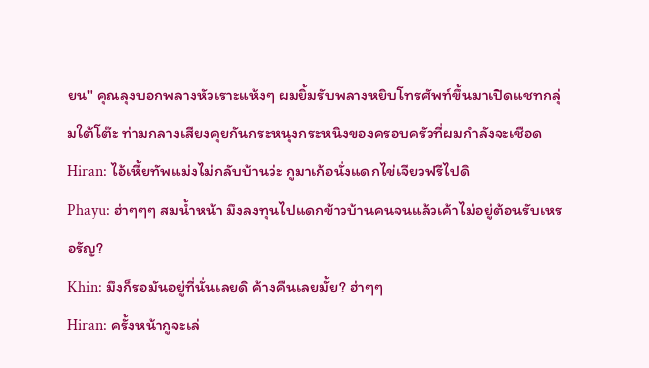ยน" คุณลุงบอกพลางหัวเราะแห้งๆ ผมยิ้มรับพลางหยิบโทรศัพท์ขึ้นมาเปิดแชทกลุ่มใต้โต๊ะ ท่ามกลางเสียงคุยกันกระหนุงกระหนิงของครอบครัวที่ผมกำลังจะเชือด
Hiran: ไอ้เหี้ยทัพแม่งไม่กลับบ้านว่ะ กูมาเก้อนั่งแดกไข่เจียวฟรีไปดิ
Phayu: ฮ่าๆๆๆ สมน้ำหน้า มึงลงทุนไปแดกข้าวบ้านคนจนแล้วเค้าไม่อยู่ต้อนรับเหรอรัญ?
Khin: มึงก็รอมันอยู่ที่นั่นเลยดิ ค้างคืนเลยมั้ย? ฮ่าๆๆ
Hiran: ครั้งหน้ากูจะเล่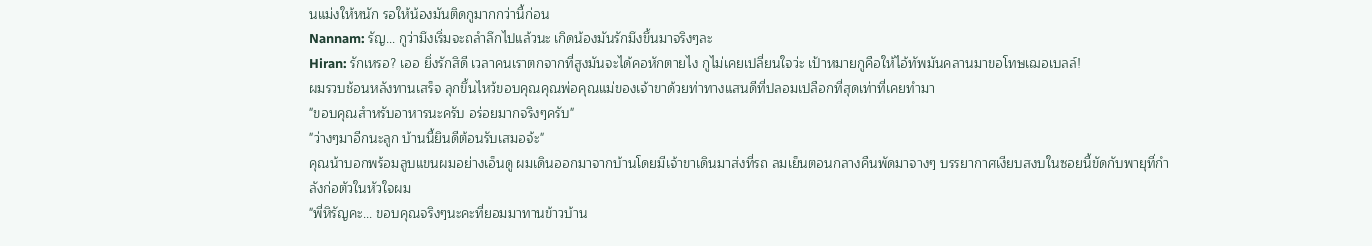นแม่งให้หนัก รอให้น้องมันติดกูมากกว่านี้ก่อน
Nannam: รัญ... กูว่ามึงเริ่มจะถลำลึกไปแล้วนะ เกิดน้องมันรักมึงขึ้นมาจริงๆละ
Hiran: รักเหรอ? เออ ยิ่งรักสิดี เวลาคนเราตกจากที่สูงมันจะได้คอหักตายไง กูไม่เคยเปลี่ยนใจว่ะ เป้าหมายกูคือให้ไอ้ทัพมันคลานมาขอโทษเฌอเบลล์!
ผมรวบช้อนหลังทานเสร็จ ลุกขึ้นไหว้ขอบคุณคุณพ่อคุณแม่ของเจ้าขาด้วยท่าทางแสนดีที่ปลอมเปลือกที่สุดเท่าที่เคยทำมา
"ขอบคุณสำหรับอาหารนะครับ อร่อยมากจริงๆครับ"
"ว่างๆมาอีกนะลูก บ้านนี้ยินดีต้อนรับเสมอจ้ะ"
คุณน้าบอกพร้อมลูบแขนผมอย่างเอ็นดู ผมเดินออกมาจากบ้านโดยมีเจ้าขาเดินมาส่งที่รถ ลมเย็นตอนกลางคืนพัดมาจางๆ บรรยากาศเงียบสงบในซอยนี้ขัดกับพายุที่กำลังก่อตัวในหัวใจผม
"พี่หิรัญคะ... ขอบคุณจริงๆนะคะที่ยอมมาทานข้าวบ้าน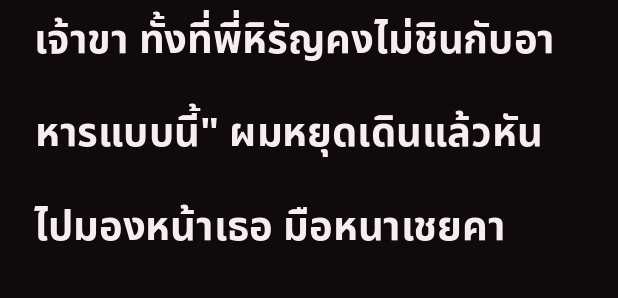เจ้าขา ทั้งที่พี่หิรัญคงไม่ชินกับอาหารแบบนี้" ผมหยุดเดินแล้วหันไปมองหน้าเธอ มือหนาเชยคา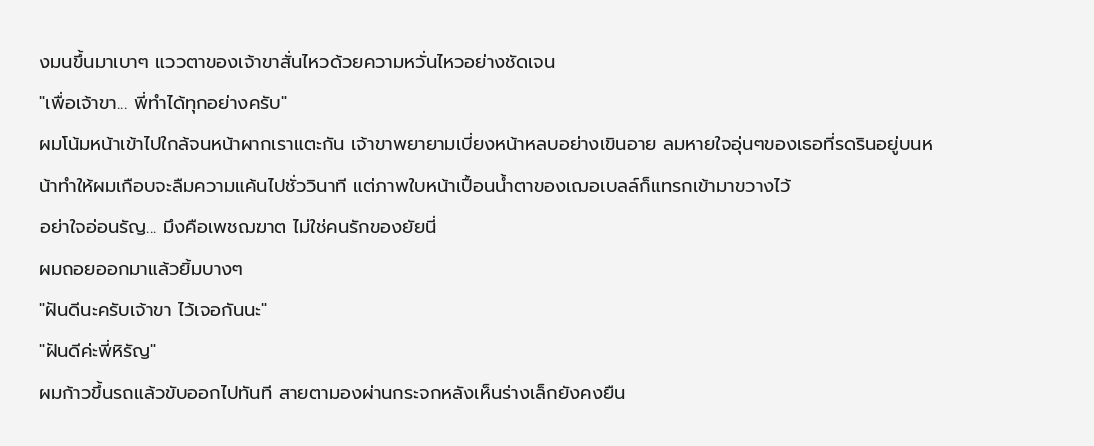งมนขึ้นมาเบาๆ แววตาของเจ้าขาสั่นไหวด้วยความหวั่นไหวอย่างชัดเจน
"เพื่อเจ้าขา... พี่ทำได้ทุกอย่างครับ"
ผมโน้มหน้าเข้าไปใกล้จนหน้าผากเราแตะกัน เจ้าขาพยายามเบี่ยงหน้าหลบอย่างเขินอาย ลมหายใจอุ่นๆของเธอที่รดรินอยู่บนหน้าทำให้ผมเกือบจะลืมความแค้นไปชั่ววินาที แต่ภาพใบหน้าเปื้อนน้ำตาของเฌอเบลล์ก็แทรกเข้ามาขวางไว้
อย่าใจอ่อนรัญ... มึงคือเพชฌฆาต ไม่ใช่คนรักของยัยนี่
ผมถอยออกมาแล้วยิ้มบางๆ
"ฝันดีนะครับเจ้าขา ไว้เจอกันนะ"
"ฝันดีค่ะพี่หิรัญ"
ผมก้าวขึ้นรถแล้วขับออกไปทันที สายตามองผ่านกระจกหลังเห็นร่างเล็กยังคงยืน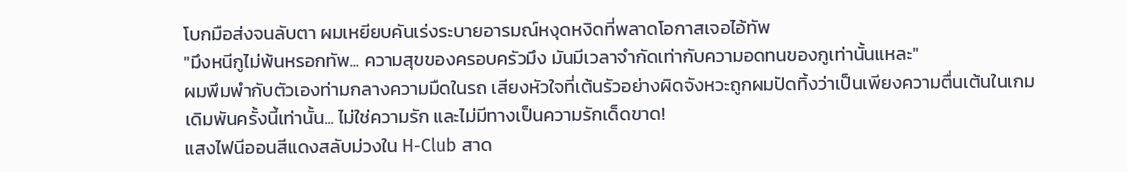โบกมือส่งจนลับตา ผมเหยียบคันเร่งระบายอารมณ์หงุดหงิดที่พลาดโอกาสเจอไอ้ทัพ
"มึงหนีกูไม่พ้นหรอกทัพ... ความสุขของครอบครัวมึง มันมีเวลาจำกัดเท่ากับความอดทนของกูเท่านั้นแหละ"
ผมพึมพำกับตัวเองท่ามกลางความมืดในรถ เสียงหัวใจที่เต้นรัวอย่างผิดจังหวะถูกผมปัดทิ้งว่าเป็นเพียงความตื่นเต้นในเกมเดิมพันครั้งนี้เท่านั้น... ไม่ใช่ความรัก และไม่มีทางเป็นความรักเด็ดขาด!
แสงไฟนีออนสีแดงสลับม่วงใน H-Club สาด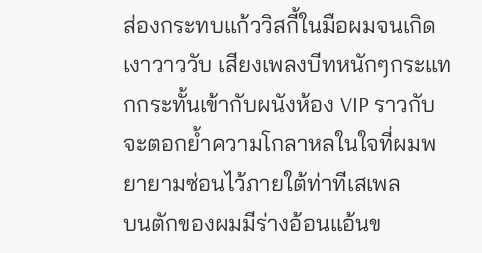ส่องกระทบแก้ววิสกี้ในมือผมจนเกิดเงาวาววับ เสียงเพลงบีทหนักๆกระแทกกระทั้นเข้ากับผนังห้อง VIP ราวกับจะตอกย้ำความโกลาหลในใจที่ผมพยายามซ่อนไว้ภายใต้ท่าทีเสเพล
บนตักของผมมีร่างอ้อนแอ้นข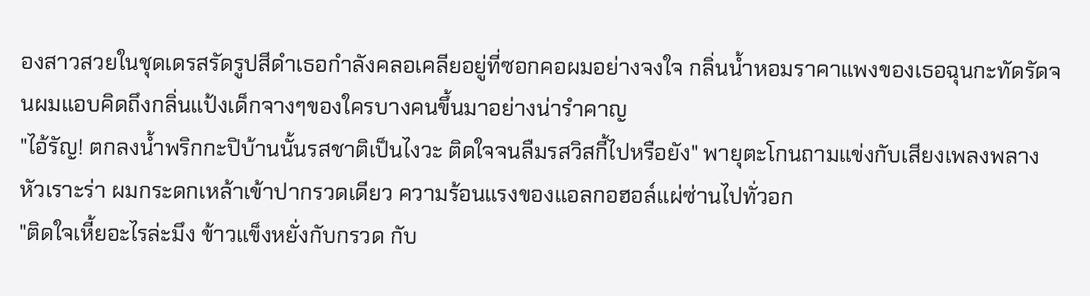องสาวสวยในชุดเดรสรัดรูปสีดำเธอกำลังคลอเคลียอยู่ที่ซอกคอผมอย่างจงใจ กลิ่นน้ำหอมราคาแพงของเธอฉุนกะทัดรัดจนผมแอบคิดถึงกลิ่นแป้งเด็กจางๆของใครบางคนขึ้นมาอย่างน่ารำคาญ
"ไอ้รัญ! ตกลงน้ำพริกกะปิบ้านนั้นรสชาติเป็นไงวะ ติดใจจนลืมรสวิสกี้ไปหรือยัง" พายุตะโกนถามแข่งกับเสียงเพลงพลางหัวเราะร่า ผมกระดกเหล้าเข้าปากรวดเดียว ความร้อนแรงของแอลกอฮอล์แผ่ซ่านไปทั่วอก
"ติดใจเหี้ยอะไรล่ะมึง ข้าวแข็งหยั่งกับกรวด กับ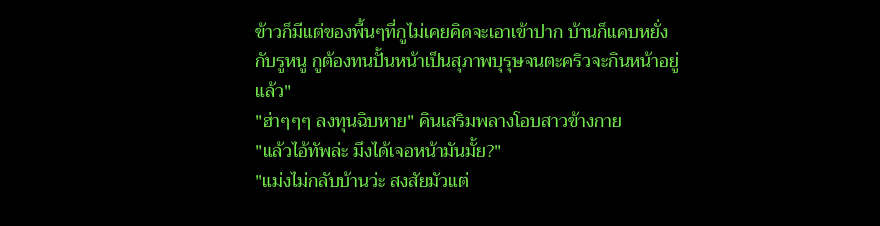ข้าวก็มีแต่ของพื้นๆที่กูไม่เคยคิดจะเอาเข้าปาก บ้านก็แคบหยั่งกับรูหนู กูต้องทนปั้นหน้าเป็นสุภาพบุรุษจนตะคริวจะกินหน้าอยู่แล้ว"
"ฮ่าๆๆๆ ลงทุนฉิบหาย" คินเสริมพลางโอบสาวข้างกาย
"แล้วไอ้ทัพล่ะ มึงได้เจอหน้ามันมั้ย?"
"แม่งไม่กลับบ้านว่ะ สงสัยมัวแต่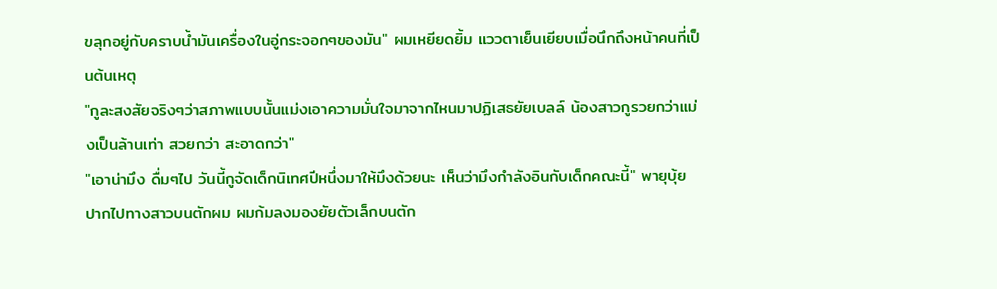ขลุกอยู่กับคราบน้ำมันเครื่องในอู่กระจอกๆของมัน" ผมเหยียดยิ้ม แววตาเย็นเยียบเมื่อนึกถึงหน้าคนที่เป็นต้นเหตุ
"กูละสงสัยจริงๆว่าสภาพแบบนั้นแม่งเอาความมั่นใจมาจากไหนมาปฏิเสธยัยเบลล์ น้องสาวกูรวยกว่าแม่งเป็นล้านเท่า สวยกว่า สะอาดกว่า"
"เอาน่ามึง ดื่มๆไป วันนี้กูจัดเด็กนิเทศปีหนึ่งมาให้มึงด้วยนะ เห็นว่ามึงกำลังอินกับเด็กคณะนี้" พายุบุ้ยปากไปทางสาวบนตักผม ผมก้มลงมองยัยตัวเล็กบนตัก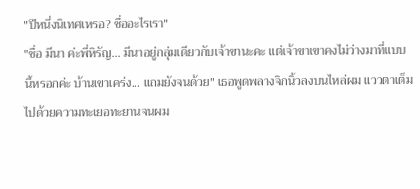"ปีหนึ่งนิเทศเหรอ? ชื่ออะไรเรา"
"ชื่อ มีนา ค่ะพี่หิรัญ... มีนาอยู่กลุ่มเดียวกับเจ้าขานะคะ แต่เจ้าขาเขาคงไม่ว่างมาที่แบบนี้หรอกค่ะ บ้านเขาเคร่ง... แถมยังจนด้วย" เธอพูดพลางจิกนิ้วลงบนไหล่ผม แววตาเต็มไปด้วยความทะเยอทะยานจนผม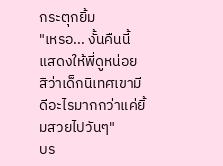กระตุกยิ้ม
"เหรอ... งั้นคืนนี้แสดงให้พี่ดูหน่อยสิว่าเด็กนิเทศเขามีดีอะไรมากกว่าแค่ยิ้มสวยไปวันๆ"
บร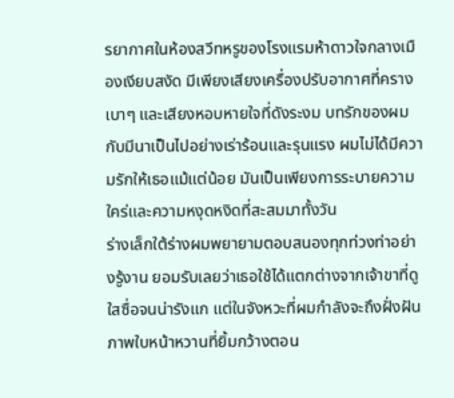รยากาศในห้องสวีทหรูของโรงแรมห้าดาวใจกลางเมืองเงียบสงัด มีเพียงเสียงเครื่องปรับอากาศที่ครางเบาๆ และเสียงหอบหายใจที่ดังระงม บทรักของผมกับมีนาเป็นไปอย่างเร่าร้อนและรุนแรง ผมไม่ได้มีความรักให้เธอแม้แต่น้อย มันเป็นเพียงการระบายความใคร่และความหงุดหงิดที่สะสมมาทั้งวัน
ร่างเล็กใต้ร่างผมพยายามตอบสนองทุกท่วงท่าอย่างรู้งาน ยอมรับเลยว่าเธอใช้ได้แตกต่างจากเจ้าขาที่ดูใสซื่อจนน่ารังแก แต่ในจังหวะที่ผมกำลังจะถึงฝั่งฝัน ภาพใบหน้าหวานที่ยิ้มกว้างตอน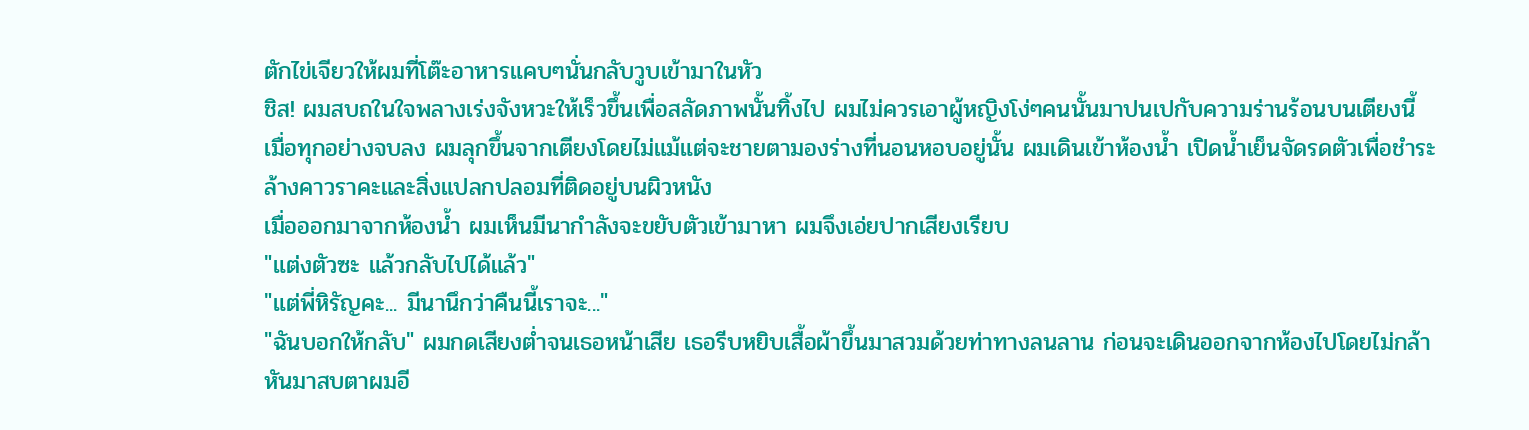ตักไข่เจียวให้ผมที่โต๊ะอาหารแคบๆนั่นกลับวูบเข้ามาในหัว
ชิส! ผมสบถในใจพลางเร่งจังหวะให้เร็วขึ้นเพื่อสลัดภาพนั้นทิ้งไป ผมไม่ควรเอาผู้หญิงโง่ๆคนนั้นมาปนเปกับความร่านร้อนบนเตียงนี้
เมื่อทุกอย่างจบลง ผมลุกขึ้นจากเตียงโดยไม่แม้แต่จะชายตามองร่างที่นอนหอบอยู่นั้น ผมเดินเข้าห้องน้ำ เปิดน้ำเย็นจัดรดตัวเพื่อชำระล้างคาวราคะและสิ่งแปลกปลอมที่ติดอยู่บนผิวหนัง
เมื่อออกมาจากห้องน้ำ ผมเห็นมีนากำลังจะขยับตัวเข้ามาหา ผมจึงเอ่ยปากเสียงเรียบ
"แต่งตัวซะ แล้วกลับไปได้แล้ว"
"แต่พี่หิรัญคะ... มีนานึกว่าคืนนี้เราจะ..."
"ฉันบอกให้กลับ" ผมกดเสียงต่ำจนเธอหน้าเสีย เธอรีบหยิบเสื้อผ้าขึ้นมาสวมด้วยท่าทางลนลาน ก่อนจะเดินออกจากห้องไปโดยไม่กล้าหันมาสบตาผมอี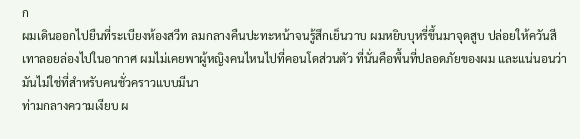ก
ผมเดินออกไปยืนที่ระเบียงห้องสวีท ลมกลางคืนปะทะหน้าจนรู้สึกเย็นวาบ ผมหยิบบุหรี่ขึ้นมาจุดสูบ ปล่อยให้ควันสีเทาลอยล่องไปในอากาศ ผมไม่เคยพาผู้หญิงคนไหนไปที่คอนโดส่วนตัว ที่นั่นคือพื้นที่ปลอดภัยของผม และแน่นอนว่ามันไม่ใช่ที่สำหรับคนชั่วคราวแบบมีนา
ท่ามกลางความเงียบ ผ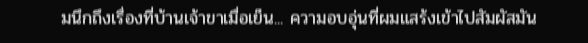มนึกถึงเรื่องที่บ้านเจ้าขาเมื่อเย็น... ความอบอุ่นที่ผมแสร้งเข้าไปสัมผัสมัน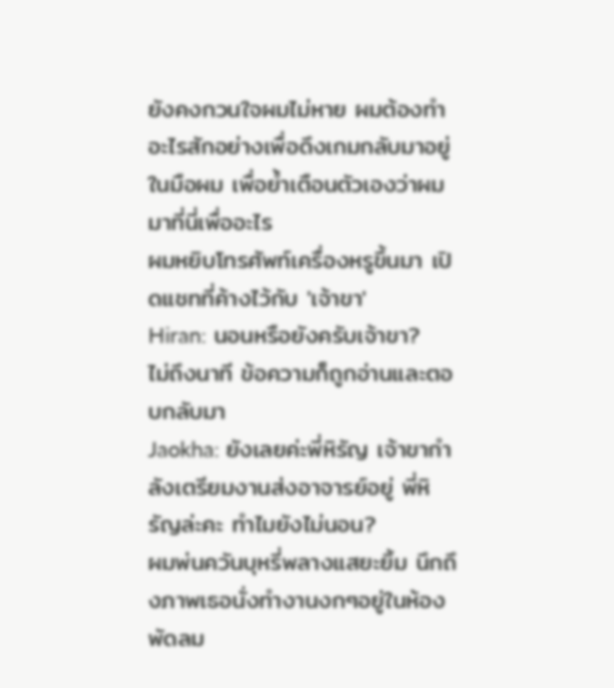ยังคงกวนใจผมไม่หาย ผมต้องทำอะไรสักอย่างเพื่อดึงเกมกลับมาอยู่ในมือผม เพื่อย้ำเตือนตัวเองว่าผมมาที่นี่เพื่ออะไร
ผมหยิบโทรศัพท์เครื่องหรูขึ้นมา เปิดแชทที่ค้างไว้กับ 'เจ้าขา'
Hiran: นอนหรือยังครับเจ้าขา?
ไม่ถึงนาที ข้อความก็ถูกอ่านและตอบกลับมา
Jaokha: ยังเลยค่ะพี่หิรัญ เจ้าขากำลังเตรียมงานส่งอาจารย์อยู่ พี่หิรัญล่ะคะ ทำไมยังไม่นอน?
ผมพ่นควันบุหรี่พลางแสยะยิ้ม นึกถึงภาพเธอนั่งทำงานงกๆอยู่ในห้องพัดลม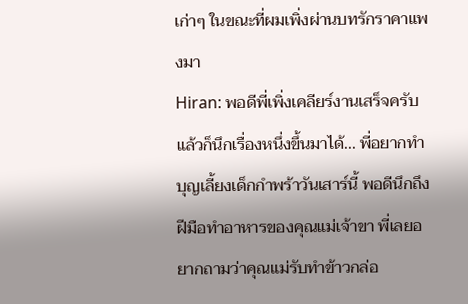เก่าๆ ในขณะที่ผมเพิ่งผ่านบทรักราคาแพงมา
Hiran: พอดีพี่เพิ่งเคลียร์งานเสร็จครับ แล้วก็นึกเรื่องหนึ่งขึ้นมาได้... พี่อยากทำบุญเลี้ยงเด็กกำพร้าวันเสาร์นี้ พอดีนึกถึงฝีมือทำอาหารของคุณแม่เจ้าขา พี่เลยอยากถามว่าคุณแม่รับทำข้าวกล่อ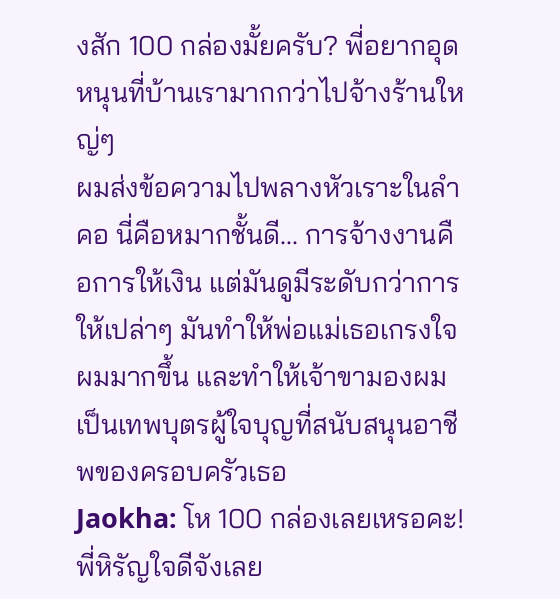งสัก 100 กล่องมั้ยครับ? พี่อยากอุดหนุนที่บ้านเรามากกว่าไปจ้างร้านใหญ่ๆ
ผมส่งข้อความไปพลางหัวเราะในลำคอ นี่คือหมากชั้นดี... การจ้างงานคือการให้เงิน แต่มันดูมีระดับกว่าการให้เปล่าๆ มันทำให้พ่อแม่เธอเกรงใจผมมากขึ้น และทำให้เจ้าขามองผมเป็นเทพบุตรผู้ใจบุญที่สนับสนุนอาชีพของครอบครัวเธอ
Jaokha: โห 100 กล่องเลยเหรอคะ! พี่หิรัญใจดีจังเลย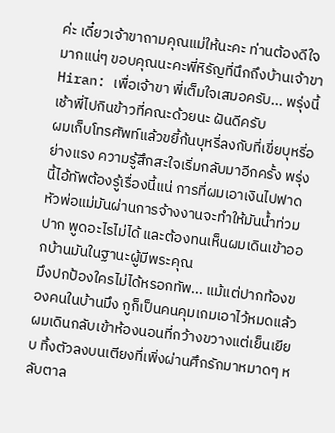ค่ะ เดี๋ยวเจ้าขาถามคุณแม่ให้นะคะ ท่านต้องดีใจมากแน่ๆ ขอบคุณนะคะพี่หิรัญที่นึกถึงบ้านเจ้าขา
Hiran: เพื่อเจ้าขา พี่เต็มใจเสมอครับ... พรุ่งนี้เช้าพี่ไปกินข้าวที่คณะด้วยนะ ฝันดีครับ
ผมเก็บโทรศัพท์แล้วขยี้ก้นบุหรี่ลงกับที่เขี่ยบุหรี่อย่างแรง ความรู้สึกสะใจเริ่มกลับมาอีกครั้ง พรุ่งนี้ไอ้ทัพต้องรู้เรื่องนี้แน่ การที่ผมเอาเงินไปฟาดหัวพ่อแม่มันผ่านการจ้างงานจะทำให้มันน้ำท่วมปาก พูดอะไรไม่ได้ และต้องทนเห็นผมเดินเข้าออกบ้านมันในฐานะผู้มีพระคุณ
มึงปกป้องใครไม่ได้หรอกทัพ... แม้แต่ปากท้องของคนในบ้านมึง กูก็เป็นคนคุมเกมเอาไว้หมดแล้ว
ผมเดินกลับเข้าห้องนอนที่กว้างขวางแต่เย็นเยียบ ทิ้งตัวลงบนเตียงที่เพิ่งผ่านศึกรักมาหมาดๆ หลับตาล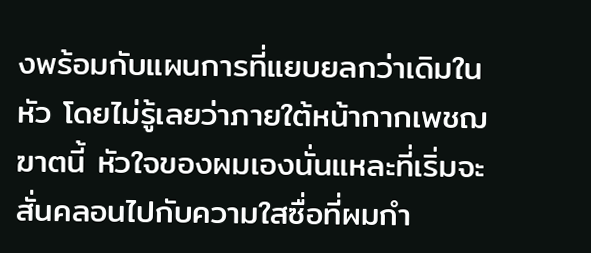งพร้อมกับแผนการที่แยบยลกว่าเดิมในหัว โดยไม่รู้เลยว่าภายใต้หน้ากากเพชฌฆาตนี้ หัวใจของผมเองนั่นแหละที่เริ่มจะสั่นคลอนไปกับความใสซื่อที่ผมกำ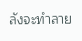ลังจะทำลาย